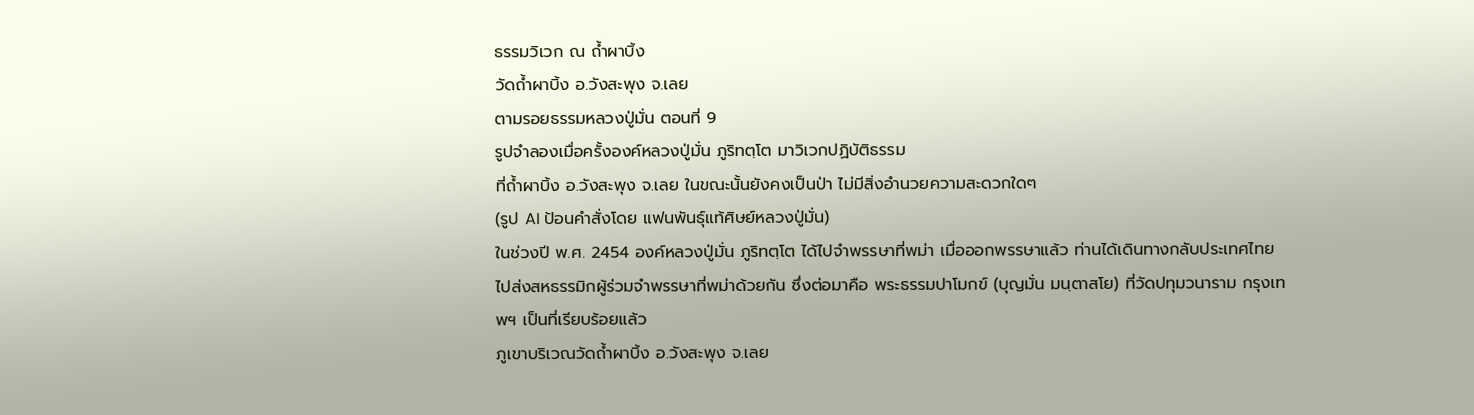ธรรมวิเวก ณ ถ้ำผาบิ้ง
วัดถ้ำผาบิ้ง อ.วังสะพุง จ.เลย
ตามรอยธรรมหลวงปู่มั่น ตอนที่ 9
รูปจำลองเมื่อครั้งองค์หลวงปู่มั่น ภูริทตฺโต มาวิเวกปฏิบัติธรรม
ที่ถ้ำผาบิ้ง อ.วังสะพุง จ.เลย ในขณะนั้นยังคงเป็นป่า ไม่มีสิ่งอำนวยความสะดวกใดๆ
(รูป AI ป้อนคำสั่งโดย แฟนพันธุ์แท้ศิษย์หลวงปู่มั่น)
ในช่วงปี พ.ศ. 2454 องค์หลวงปู่มั่น ภูริทตฺโต ได้ไปจำพรรษาที่พม่า เมื่อออกพรรษาแล้ว ท่านได้เดินทางกลับประเทศไทย ไปส่งสหธรรมิกผู้ร่วมจำพรรษาที่พม่าด้วยกัน ซึ่งต่อมาคือ พระธรรมปาโมกข์ (บุญมั่น มนฺตาสโย) ที่วัดปทุมวนาราม กรุงเทพฯ เป็นที่เรียบร้อยแล้ว
ภูเขาบริเวณวัดถ้ำผาบิ้ง อ.วังสะพุง จ.เลย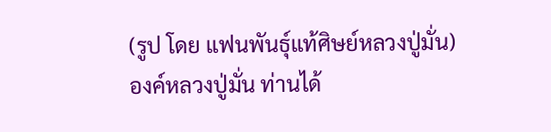(รูป โดย แฟนพันธุ์แท้ศิษย์หลวงปู่มั่น)
องค์หลวงปู่มั่น ท่านได้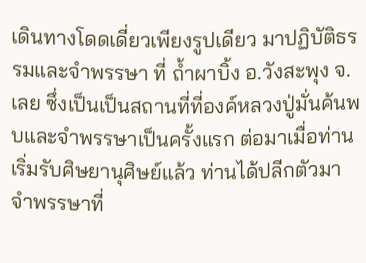เดินทางโดดเดี่ยวเพียงรูปเดียว มาปฏิบัติธรรมและจำพรรษา ที่ ถ้ำผาบิ้ง อ.วังสะพุง จ.เลย ซึ่งเป็นเป็นสถานที่ที่องค์หลวงปู่มั่นค้นพบและจำพรรษาเป็นครั้งแรก ต่อมาเมื่อท่านเริ่มรับศิษยานุศิษย์แล้ว ท่านได้ปลีกตัวมาจำพรรษาที่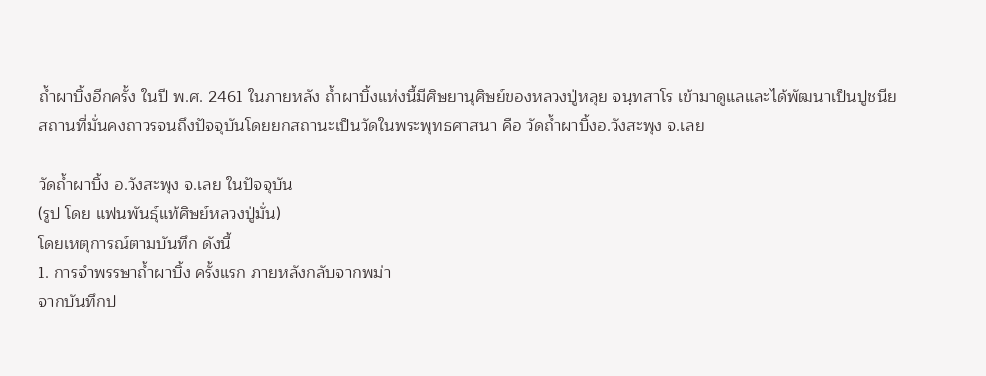ถ้ำผาบิ้งอีกครั้ง ในปี พ.ศ. 2461 ในภายหลัง ถ้ำผาบิ้งแห่งนี้มีศิษยานุศิษย์ของหลวงปู่หลุย จนฺทสาโร เข้ามาดูแลและได้พัฒนาเป็นปูชนียสถานที่มั่นคงถาวรจนถึงปัจจุบันโดยยกสถานะเป็นวัดในพระพุทธศาสนา คือ วัดถ้ำผาบิ้งอ.วังสะพุง จ.เลย

วัดถ้ำผาบิ้ง อ.วังสะพุง จ.เลย ในปัจจุบัน
(รูป โดย แฟนพันธุ์แท้ศิษย์หลวงปู่มั่น)
โดยเหตุการณ์ตามบันทึก ดังนี้
1. การจำพรรษาถ้ำผาบิ้ง ครั้งแรก ภายหลังกลับจากพม่า
จากบันทึกป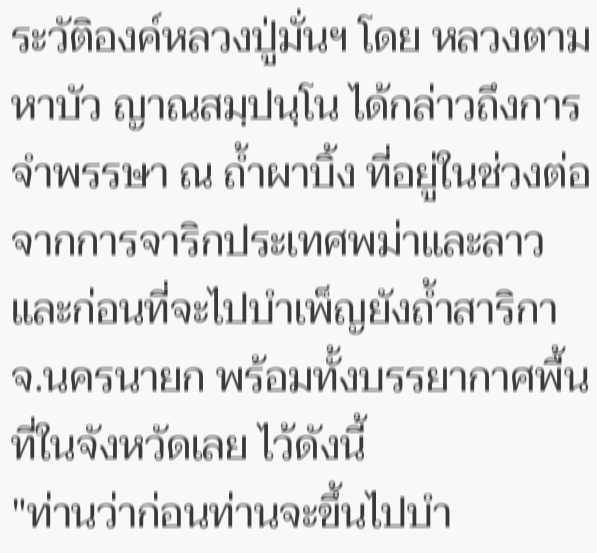ระวัติองค์หลวงปู่มั่นฯ โดย หลวงตามหาบัว ญาณสมฺปนฺโน ได้กล่าวถึงการจำพรรษา ณ ถ้ำผาบิ้ง ที่อยู่ในช่วงต่อจากการจาริกประเทศพม่าและลาว และก่อนที่จะไปบำเพ็ญยังถ้ำสาริกา จ.นครนายก พร้อมทั้งบรรยากาศพื้นที่ในจังหวัดเลย ไว้ดังนี้
"ท่านว่าก่อนท่านจะขึ้นไปบำ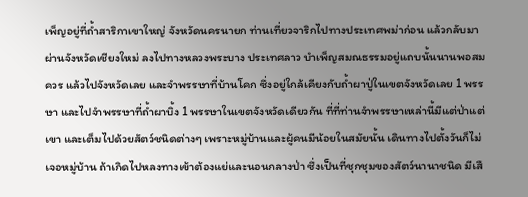เพ็ญอยู่ที่ถ้ำสาริกาเขาใหญ่ จังหวัดนครนายก ท่านเที่ยวจาริกไปทางประเทศพม่าก่อน แล้วกลับมาผ่านจังหวัดเชียงใหม่ ลงไปทางหลวงพระบาง ประเทศลาว บำเพ็ญสมณธรรมอยู่แถบนั้นนานพอสมควร แล้วไปจังหวัดเลย และจำพรรษาที่บ้านโคก ซึ่งอยู่ใกล้เคียงกับถ้ำผาปู่ในเขตจังหวัดเลย 1 พรรษา และไปจำพรรษาที่ถ้ำผาบิ้ง 1 พรรษาในเขตจังหวัดเดียวกัน ที่ที่ท่านจำพรรษาเหล่านี้มีแต่ป่าแต่เขา และเต็มไปด้วยสัตว์ชนิดต่างๆ เพราะหมู่บ้านและผู้คนมีน้อยในสมัยนั้น เดินทางไปตั้งวันก็ไม่เจอหมู่บ้าน ถ้าเกิดไปหลงทางเข้าต้องแย่และนอนกลางป่า ซึ่งเป็นที่ชุกชุมของสัตว์นานาชนิด มีเสื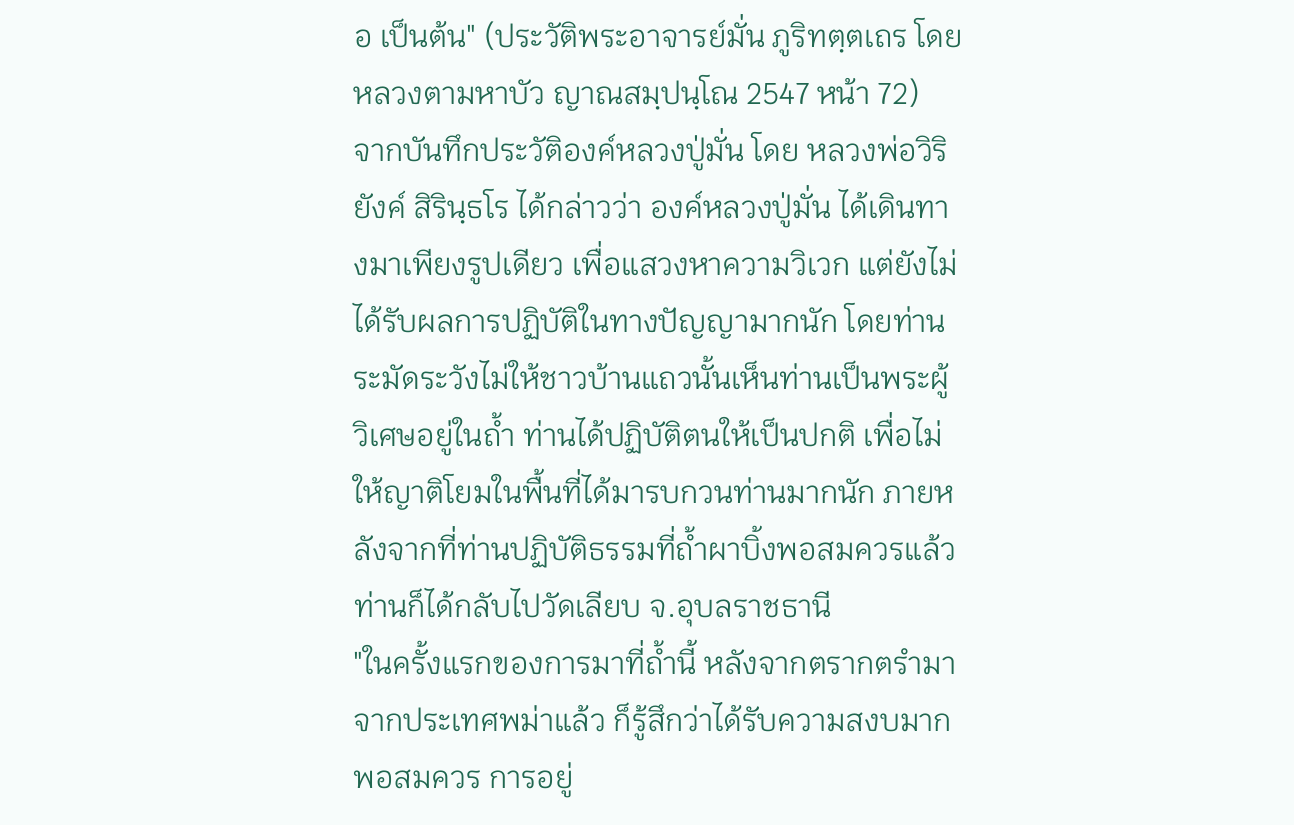อ เป็นต้น" (ประวัติพระอาจารย์มั่น ภูริทตฺตเถร โดย หลวงตามหาบัว ญาณสมฺปนฺโณ 2547 หน้า 72)
จากบันทึกประวัติองค์หลวงปู่มั่น โดย หลวงพ่อวิริยังค์ สิรินฺธโร ได้กล่าวว่า องค์หลวงปู่มั่น ได้เดินทางมาเพียงรูปเดียว เพื่อแสวงหาความวิเวก แต่ยังไม่ได้รับผลการปฏิบัติในทางปัญญามากนัก โดยท่านระมัดระวังไม่ให้ชาวบ้านแถวนั้นเห็นท่านเป็นพระผู้วิเศษอยู่ในถ้ำ ท่านได้ปฏิบัติตนให้เป็นปกติ เพื่อไม่ให้ญาติโยมในพื้นที่ได้มารบกวนท่านมากนัก ภายหลังจากที่ท่านปฏิบัติธรรมที่ถ้ำผาบิ้งพอสมควรแล้ว ท่านก็ได้กลับไปวัดเลียบ จ.อุบลราชธานี
"ในครั้งแรกของการมาที่ถ้ำนี้ หลังจากตรากตรำมาจากประเทศพม่าแล้ว ก็รู้สึกว่าได้รับความสงบมากพอสมควร การอยู่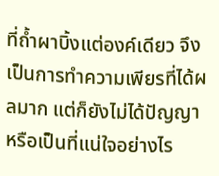ที่ถ้ำผาบิ้งแต่องค์เดียว จึงเป็นการทำความเพียรที่ได้ผลมาก แต่ก็ยังไม่ได้ปัญญา หรือเป็นที่แน่ใจอย่างไร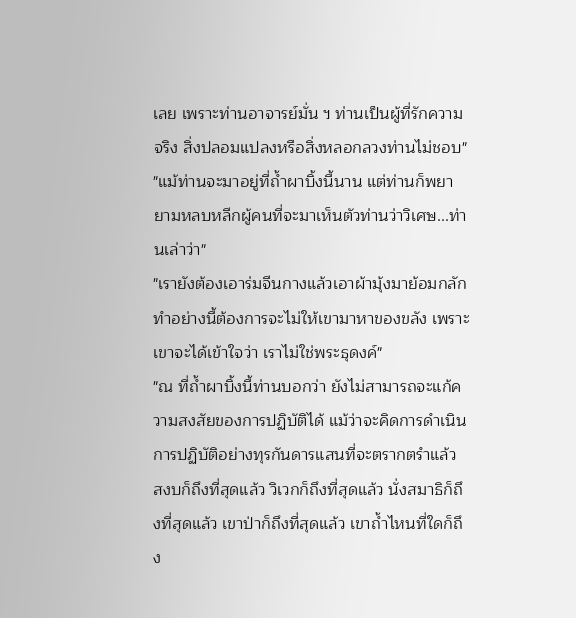เลย เพราะท่านอาจารย์มั่น ฯ ท่านเป็นผู้ที่รักความจริง สิ่งปลอมแปลงหรือสิ่งหลอกลวงท่านไม่ชอบ"
"แม้ท่านจะมาอยู่ที่ถ้ำผาบิ้งนี้นาน แต่ท่านก็พยายามหลบหลีกผู้คนที่จะมาเห็นตัวท่านว่าวิเศษ...ท่านเล่าว่า"
"เรายังต้องเอาร่มจีนกางแล้วเอาผ้ามุ้งมาย้อมกลัก ทำอย่างนี้ต้องการจะไม่ให้เขามาหาของขลัง เพราะเขาจะได้เข้าใจว่า เราไม่ใช่พระธุดงค์"
"ณ ที่ถ้ำผาบิ้งนี้ท่านบอกว่า ยังไม่สามารถจะแก้ความสงสัยของการปฏิบัติได้ แม้ว่าจะคิดการดำเนินการปฏิบัติอย่างทุรกันดารแสนที่จะตรากตรำแล้ว สงบก็ถึงที่สุดแล้ว วิเวกก็ถึงที่สุดแล้ว นั่งสมาธิก็ถึงที่สุดแล้ว เขาป่าก็ถึงที่สุดแล้ว เขาถ้ำไหนที่ใดก็ถึง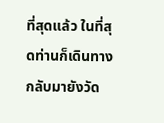ที่สุดแล้ว ในที่สุดท่านก็เดินทางกลับมายังวัด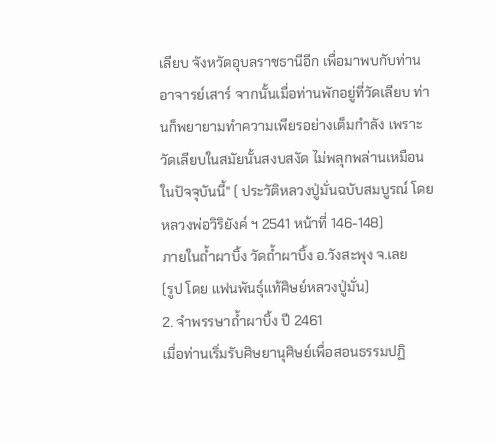เลียบ จังหวัดอุบลราชธานีอีก เพื่อมาพบกับท่านอาจารย์เสาร์ จากนั้นเมื่อท่านพักอยู่ที่วัดเลียบ ท่านก็พยายามทำความเพียรอย่างเต็มกำลัง เพราะวัดเลียบในสมัยนั้นสงบสงัด ไม่พลุกพล่านเหมือนในปัจจุบันนี้" ( ประวัติหลวงปู่มั่นฉบับสมบูรณ์ โดย หลวงพ่อวิริยังค์ ฯ 2541 หน้าที่ 146-148)
ภายในถ้ำผาบิ้ง วัดถ้ำผาบิ้ง อ.วังสะพุง จ.เลย
(รูป โดย แฟนพันธุ์แท้ศิษย์หลวงปู่มั่น)
2. จำพรรษาถ้ำผาบิ้ง ปี 2461
เมื่อท่านเริ่มรับศิษยานุศิษย์เพื่อสอนธรรมปฏิ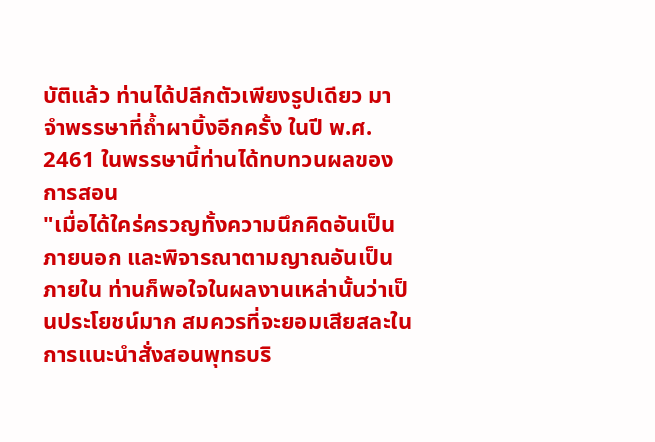บัติแล้ว ท่านได้ปลีกตัวเพียงรูปเดียว มาจำพรรษาที่ถ้ำผาบิ้งอีกครั้ง ในปี พ.ศ. 2461 ในพรรษานี้ท่านได้ทบทวนผลของการสอน
"เมื่อได้ใคร่ครวญทั้งความนึกคิดอันเป็นภายนอก และพิจารณาตามญาณอันเป็นภายใน ท่านก็พอใจในผลงานเหล่านั้นว่าเป็นประโยชน์มาก สมควรที่จะยอมเสียสละในการแนะนำสั่งสอนพุทธบริ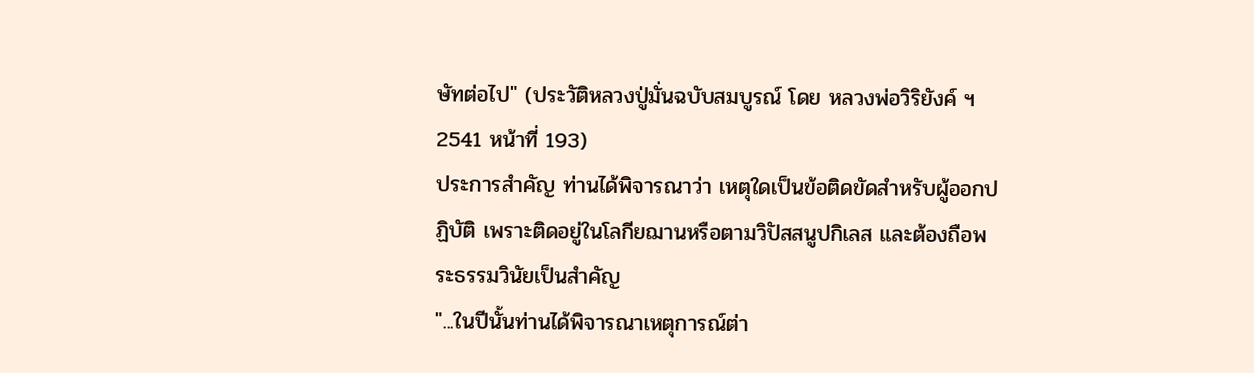ษัทต่อไป" (ประวัติหลวงปู่มั่นฉบับสมบูรณ์ โดย หลวงพ่อวิริยังค์ ฯ 2541 หน้าที่ 193)
ประการสำคัญ ท่านได้พิจารณาว่า เหตุใดเป็นข้อติดขัดสำหรับผู้ออกปฏิบัติ เพราะติดอยู่ในโลกียฌานหรือตามวิปัสสนูปกิเลส และต้องถือพระธรรมวินัยเป็นสำคัญ
"...ในปีนั้นท่านได้พิจารณาเหตุการณ์ต่า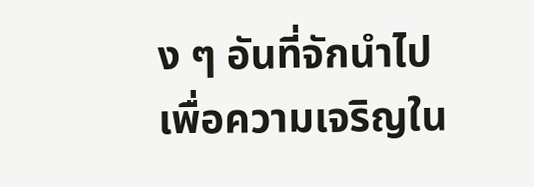ง ๆ อันที่จักนำไปเพื่อความเจริญใน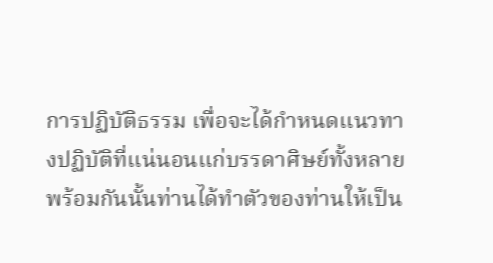การปฏิบัติธรรม เพื่อจะได้กำหนดแนวทางปฏิบัติที่แน่นอนแก่บรรดาศิษย์ทั้งหลาย พร้อมกันนั้นท่านได้ทำตัวของท่านให้เป็น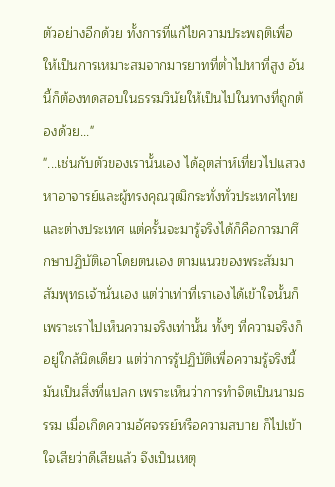ตัวอย่างอีกด้วย ทั้งการที่แก้ไขความประพฤติเพื่อให้เป็นการเหมาะสมจากมารยาทที่ต่ำไปหาที่สูง อันนี้ก็ต้องทดสอบในธรรมวินัยให้เป็นไปในทางที่ถูกต้องด้วย..."
"...เช่นกับตัวของเรานั้นเอง ได้อุตส่าห์เที่ยวไปแสวงหาอาจารย์และผู้ทรงคุณวุฒิกระทั่งทั่วประเทศไทยและต่างประเทศ แต่ครั้นจะมารู้จริงได้ก็คือการมาศึกษาปฏิบัติเอาโดยตนเอง ตามแนวของพระสัมมาสัมพุทธเจ้านั่นเอง แต่ว่าเท่าที่เราเองได้เข้าใจนั้นก็เพราะเราไปเห็นความจริงเท่านั้น ทั้งๆ ที่ความจริงก็อยู่ใกล้นิดเดียว แต่ว่าการรู้ปฏิบัติเพื่อความรู้จริงนี้มันเป็นสิ่งที่แปลก เพราะเห็นว่าการทำจิตเป็นนามธรรม เมื่อเกิดความอัศจรรย์หรือความสบาย ก็ไปเข้าใจเสียว่าดีเสียแล้ว จึงเป็นเหตุ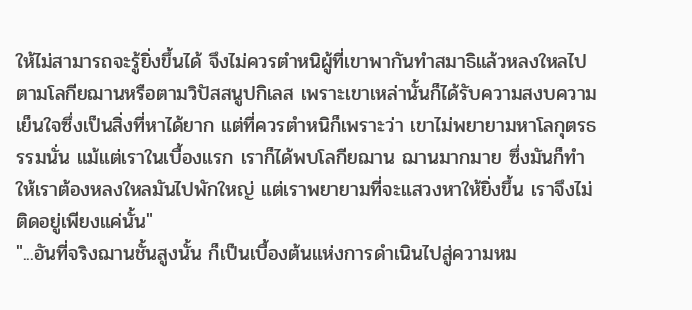ให้ไม่สามารถจะรู้ยิ่งขึ้นได้ จึงไม่ควรตำหนิผู้ที่เขาพากันทำสมาธิแล้วหลงใหลไปตามโลกียฌานหรือตามวิปัสสนูปกิเลส เพราะเขาเหล่านั้นก็ได้รับความสงบความเย็นใจซึ่งเป็นสิ่งที่หาได้ยาก แต่ที่ควรตำหนิก็เพราะว่า เขาไม่พยายามหาโลกุตรธรรมนั่น แม้แต่เราในเบื้องแรก เราก็ได้พบโลกียฌาน ฌานมากมาย ซึ่งมันก็ทำให้เราต้องหลงใหลมันไปพักใหญ่ แต่เราพยายามที่จะแสวงหาให้ยิ่งขึ้น เราจึงไม่ติดอยู่เพียงแค่นั้น"
"...อันที่จริงฌานชั้นสูงนั้น ก็เป็นเบื้องต้นแห่งการดำเนินไปสู่ความหม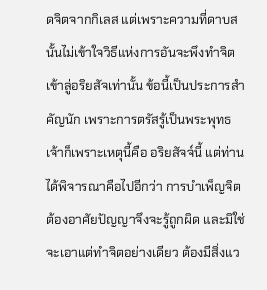ดจิตจากกิเลส แต่เพราะความที่ดาบสนั้นไม่เข้าใจวิธีแห่งการอันจะพึงทำจิตเข้าลู่อริยสัจเท่านั้น ข้อนี้เป็นประการสำคัญนัก เพราะการตรัสรู้เป็นพระพุทธเจ้าก็เพราะเหตุนี้คือ อริยสัจจ์นี้ แต่ท่านได้พิจารณาคือไปอีกว่า การบำเพ็ญจิตต้องอาศัยปัญญาจึงจะรู้ถูกผิด และมิใช่จะเอาแต่ทำจิตอย่างเดียว ต้องมีสิ่งแว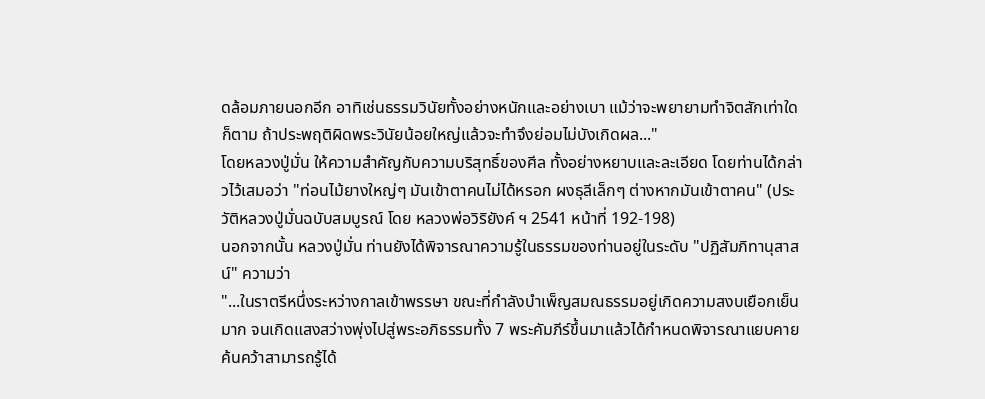ดล้อมภายนอกอีก อาทิเช่นธรรมวินัยทั้งอย่างหนักและอย่างเบา แม้ว่าจะพยายามทำจิตสักเท่าใดก็ตาม ถ้าประพฤติผิดพระวินัยน้อยใหญ่แล้วจะทำจึงย่อมไม่บังเกิดผล..."
โดยหลวงปู่มั่น ให้ความสำคัญกับความบริสุทธิ์ของศีล ทั้งอย่างหยาบและละเอียด โดยท่านได้กล่าวไว้เสมอว่า "ท่อนไม้ยางใหญ่ๆ มันเข้าตาคนไม่ได้หรอก ผงธุลีเล็กๆ ต่างหากมันเข้าตาคน" (ประวัติหลวงปู่มั่นฉบับสมบูรณ์ โดย หลวงพ่อวิริยังค์ ฯ 2541 หน้าที่ 192-198)
นอกจากนั้น หลวงปู่มั่น ท่านยังได้พิจารณาความรู้ในธรรมของท่านอยู่ในระดับ "ปฏิสัมภิทานุสาสน์" ความว่า
"...ในราตรีหนึ่งระหว่างกาลเข้าพรรษา ขณะที่กำลังบำเพ็ญสมณธรรมอยู่เกิดความสงบเยือกเย็นมาก จนเกิดแสงสว่างพุ่งไปสู่พระอภิธรรมทั้ง 7 พระคัมภีร์ขึ้นมาแล้วได้กำหนดพิจารณาแยบคายค้นคว้าสามารถรู้ได้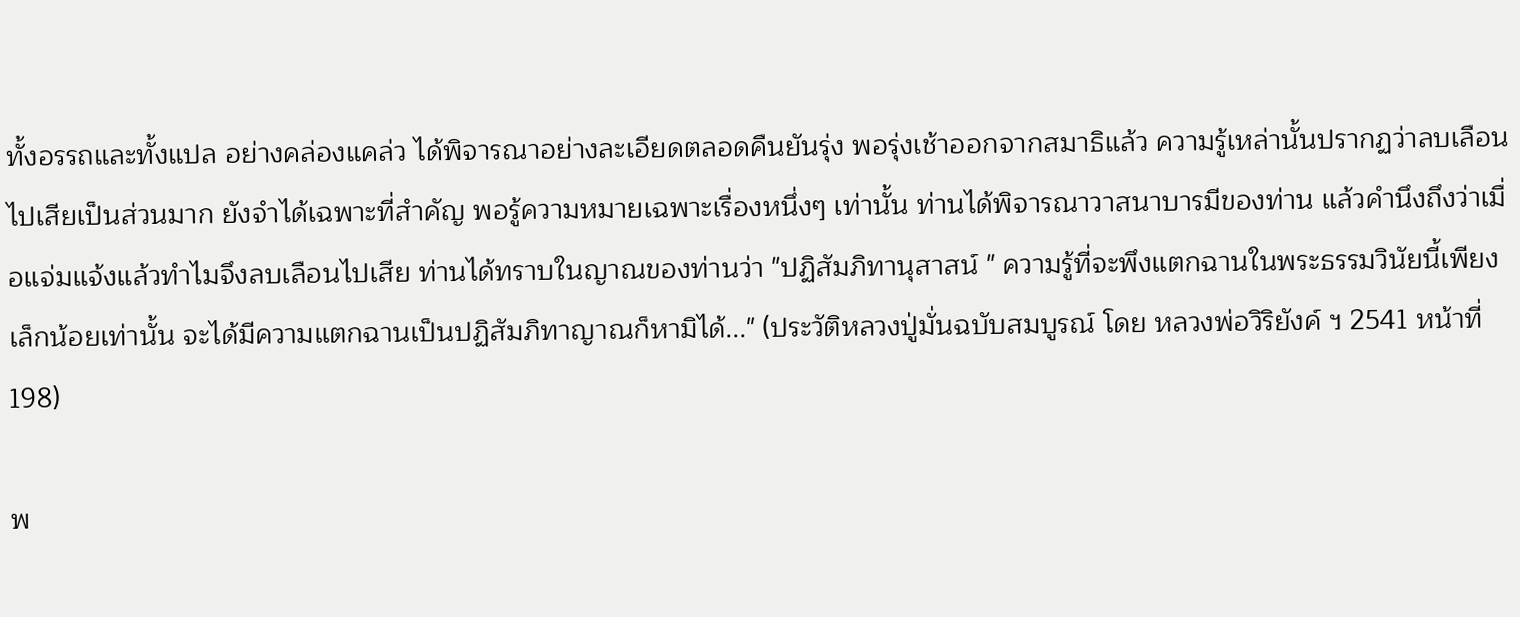ทั้งอรรถและทั้งแปล อย่างคล่องแคล่ว ได้พิจารณาอย่างละเอียดตลอดคืนยันรุ่ง พอรุ่งเช้าออกจากสมาธิแล้ว ความรู้เหล่านั้นปรากฏว่าลบเลือนไปเสียเป็นส่วนมาก ยังจำได้เฉพาะที่สำคัญ พอรู้ความหมายเฉพาะเรื่องหนึ่งๆ เท่านั้น ท่านได้พิจารณาวาสนาบารมีของท่าน แล้วคำนึงถึงว่าเมื่อแจ่มแจ้งแล้วทำไมจึงลบเลือนไปเสีย ท่านได้ทราบในญาณของท่านว่า "ปฏิสัมภิทานุสาสน์ " ความรู้ที่จะพึงแตกฉานในพระธรรมวินัยนี้เพียงเล็กน้อยเท่านั้น จะได้มีความแตกฉานเป็นปฏิสัมภิทาญาณก็หามิได้..." (ประวัติหลวงปู่มั่นฉบับสมบูรณ์ โดย หลวงพ่อวิริยังค์ ฯ 2541 หน้าที่ 198)

พ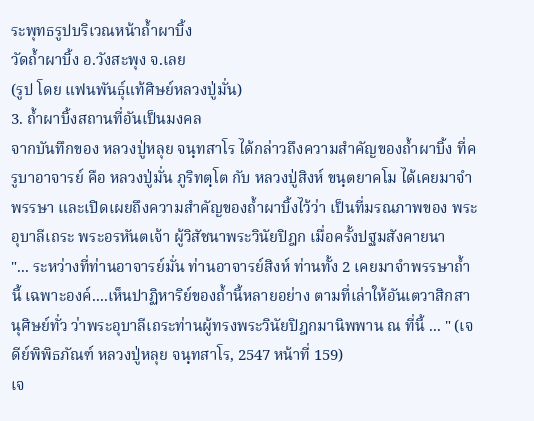ระพุทธรูปบริเวณหน้าถ้ำผาบิ้ง
วัดถ้ำผาบิ้ง อ.วังสะพุง จ.เลย
(รูป โดย แฟนพันธุ์แท้ศิษย์หลวงปู่มั่น)
3. ถ้ำผาบิ้งสถานที่อันเป็นมงคล
จากบันทึกของ หลวงปู่หลุย จนฺทสาโร ได้กล่าวถึงความสำคัญของถ้ำผาบิ้ง ที่ครูบาอาจารย์ คือ หลวงปู่มั่น ภูริทตฺโต กับ หลวงปู่สิงห์ ขนฺตยาคโม ได้เคยมาจำพรรษา และเปิดเผยถึงความสำคัญของถ้ำผาบิ้งไว้ว่า เป็นที่มรณภาพของ พระอุบาลีเถระ พระอรหันตเจ้า ผู้วิสัชนาพระวินัยปิฎก เมื่อครั้งปฐมสังคายนา
"... ระหว่างที่ท่านอาจารย์มั่น ท่านอาจารย์สิงห์ ท่านทั้ง 2 เคยมาจำพรรษาถ้ำนี้ เฉพาะองค์....เห็นปาฏิหาริย์ของถ้ำนี้หลายอย่าง ตามที่เล่าให้อันเตวาสิกสานุศิษย์ทั่ว ว่าพระอุบาลีเถระท่านผู้ทรงพระวินัยปิฎกมานิพพาน ณ ที่นี้ ... " (เจดีย์พิพิธภัณฑ์ หลวงปู่หลุย จนฺทสาโร, 2547 หน้าที่ 159)
เจ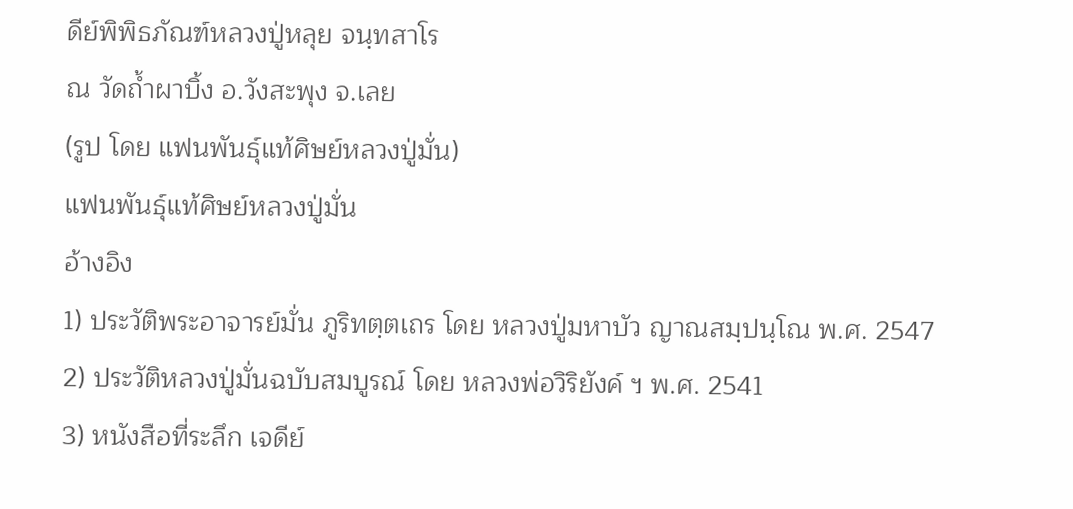ดีย์พิพิธภัณฑ์หลวงปู่หลุย จนฺทสาโร
ณ วัดถ้ำผาบิ้ง อ.วังสะพุง จ.เลย
(รูป โดย แฟนพันธุ์แท้ศิษย์หลวงปู่มั่น)
แฟนพันธุ์แท้ศิษย์หลวงปู่มั่น
อ้างอิง
1) ประวัติพระอาจารย์มั่น ภูริทตฺตเถร โดย หลวงปู่มหาบัว ญาณสมฺปนฺโณ พ.ศ. 2547
2) ประวัติหลวงปู่มั่นฉบับสมบูรณ์ โดย หลวงพ่อวิริยังค์ ฯ พ.ศ. 2541
3) หนังสือที่ระลึก เจดีย์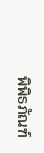พิพิธภัณฑ์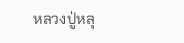หลวงปู่หลุ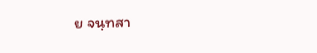ย จนฺทสา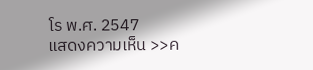โร พ.ศ. 2547
แสดงความเห็น >>ค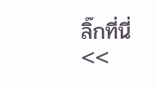ลิ๊กที่นี่<<